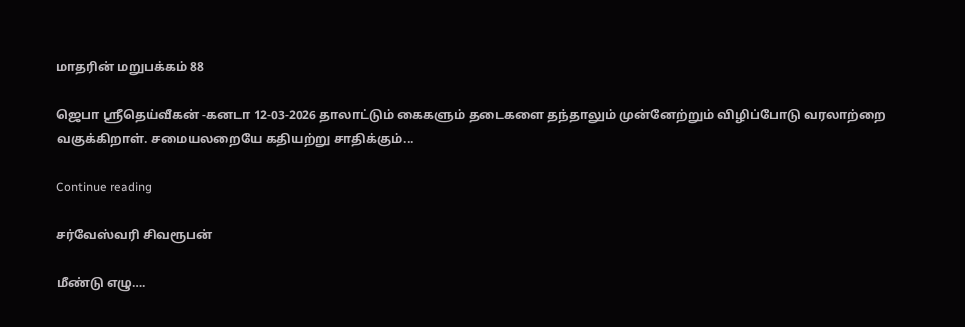மாதரின் மறுபக்கம் 88

ஜெபா ஸ்ரீதெய்வீகன் -கனடா 12-03-2026 தாலாட்டும் கைகளும் தடைகளை தந்தாலும் முன்னேற்றும் விழிப்போடு வரலாற்றை வகுக்கிறாள். சமையலறையே கதியற்று சாதிக்கும்...

Continue reading

சர்வேஸ்வரி சிவரூபன்

மீண்டு எழு….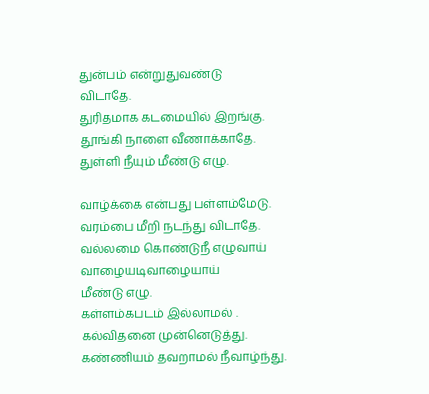துன்பம் என்றுதுவண்டு
விடாதே.
துரிதமாக கடமையில் இறங்கு.
தூங்கி நாளை வீணாக்காதே.
துள்ளி நீயும் மீண்டு எழு.

வாழ்க்கை என்பது பள்ளம்மேடு.
வரம்பை மீறி நடந்து விடாதே.
வல்லமை கொண்டுநீ எழுவாய்
வாழையடிவாழையாய்
மீண்டு எழு.
கள்ளம்கபடம் இல்லாமல் .
கல்விதனை முன்னெடுத்து.
கண்ணியம் தவறாமல் நீவாழ்ந்து.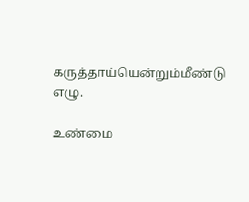கருத்தாய்யென்றும்மீண்டு எழு.

உண்மை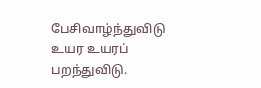பேசிவாழ்ந்துவிடு
உயர உயரப் பறந்துவிடு.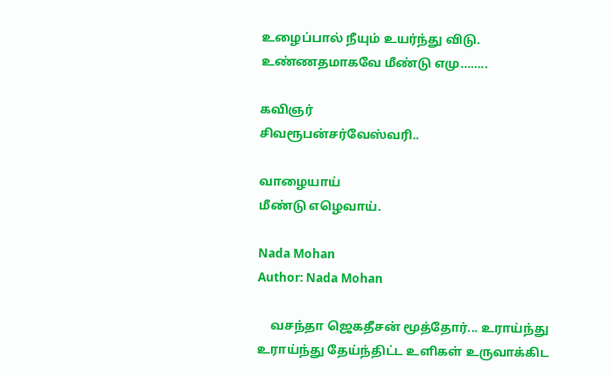உழைப்பால் நீயும் உயர்ந்து விடு.
உண்ணதமாகவே மீண்டு எமு……..

கவிஞர்
சிவரூபன்சர்வேஸ்வரி..

வாழையாய்
மீண்டு எழெவாய்.

Nada Mohan
Author: Nada Mohan

    வசந்தா ஜெகதீசன் மூத்தோர்... உராய்ந்து உராய்ந்து தேய்ந்திட்ட உளிகள் உருவாக்கிட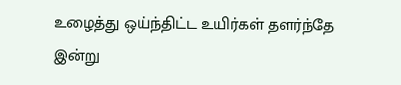உழைத்து ஒய்ந்திட்ட உயிர்கள் தளர்ந்தே இன்று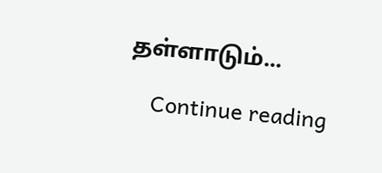தள்ளாடும்...

    Continue reading